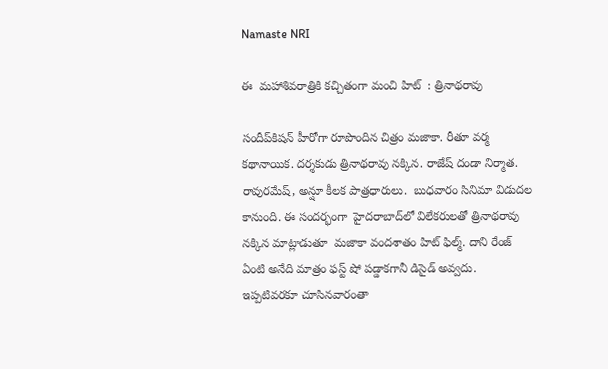Namaste NRI

ఈ  మహాశివరాత్రికి కచ్చితంగా మంచి హిట్‌  : త్రినాథరావు

సందీప్‌కిషన్‌ హీరోగా రూపొందిన చిత్రం మజాకా. రీతూ వర్మ కథానాయిక. దర్శకుడు త్రినాథరావు నక్కిన. రాజేష్‌ దండా నిర్మాత.  రావురమేష్‌, అన్షూ కీలక పాత్రధారులు.  బుధవారం సినిమా విడుదల కానుంది. ఈ సందర్భంగా  హైదరాబాద్‌లో విలేకరులతో త్రినాథరావు నక్కిన మాట్లాడుతూ  మజాకా వందశాతం హిట్‌ ఫిల్మ్‌. దాని రేంజ్‌ ఏంటి అనేది మాత్రం ఫస్ట్‌ షో పడ్డాకగానీ డిసైడ్‌ అవ్వదు. ఇప్పటివరకూ చూసినవారంతా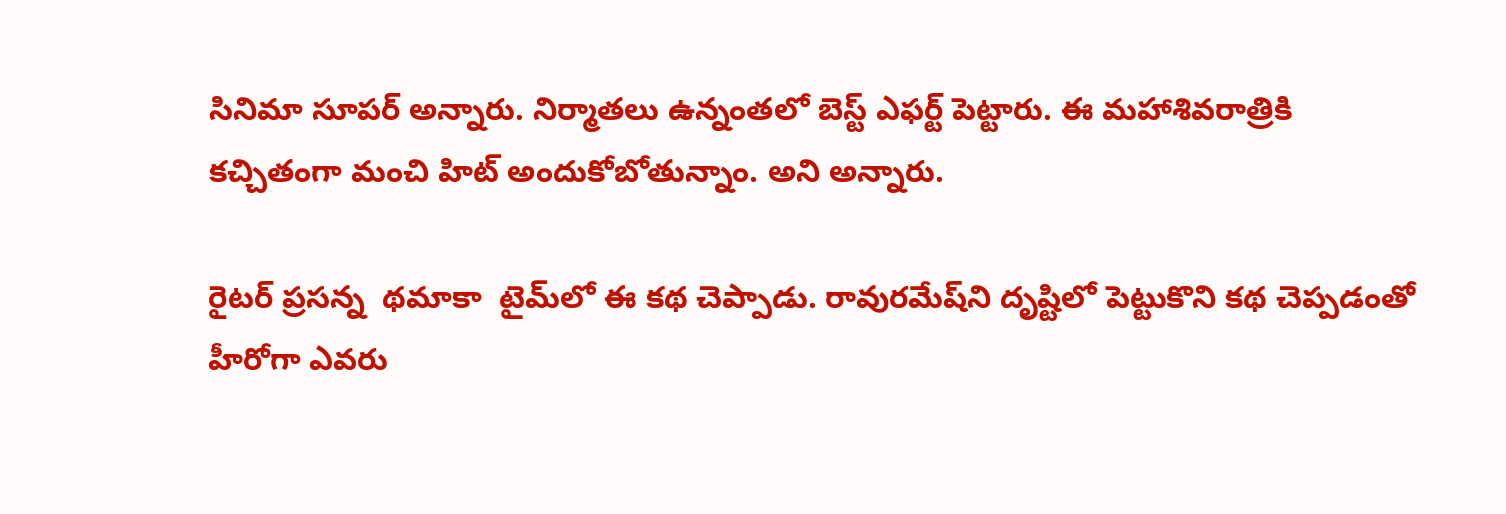సినిమా సూపర్‌ అన్నారు. నిర్మాతలు ఉన్నంతలో బెస్ట్‌ ఎఫర్ట్‌ పెట్టారు. ఈ మహాశివరాత్రికి కచ్చితంగా మంచి హిట్‌ అందుకోబోతున్నాం. అని అన్నారు.

రైటర్‌ ప్రసన్న  థమాకా  టైమ్‌లో ఈ కథ చెప్పాడు. రావురమేష్‌ని దృష్టిలో పెట్టుకొని కథ చెప్పడంతో హీరోగా ఎవరు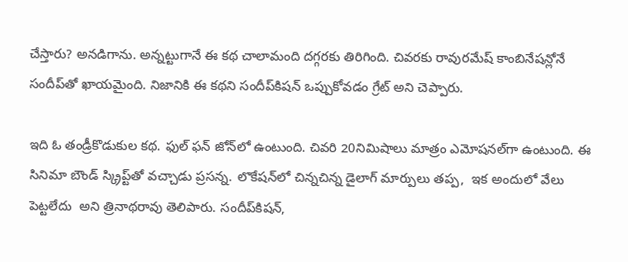చేస్తారు? అనడిగాను. అన్నట్టుగానే ఈ కథ చాలామంది దగ్గరకు తిరిగింది. చివరకు రావురమేష్‌ కాంబినేషన్లోనే సందీప్‌తో ఖాయమైంది. నిజానికి ఈ కథని సందీప్‌కిషన్‌ ఒప్పుకోవడం గ్రేట్‌ అని చెప్పారు.

ఇది ఓ తండ్రీకొడుకుల కథ. ఫుల్‌ ఫన్‌ జోన్‌లో ఉంటుంది. చివరి 20నిమిషాలు మాత్రం ఎమోషనల్‌గా ఉంటుంది. ఈ సినిమా బౌండ్‌ స్క్రిప్ట్‌తో వచ్చాడు ప్రసన్న. లొకేషన్‌లో చిన్నచిన్న డైలాగ్‌ మార్పులు తప్ప,  ఇక అందులో వేలు పెట్టలేదు  అని త్రినాథరావు తెలిపారు. సందీప్‌కిషన్‌,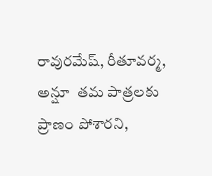రావురమేష్‌, రీతూవర్మ, అన్షూ  తమ పాత్రలకు ప్రాణం పోశారని,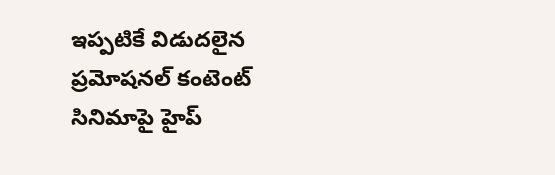ఇప్పటికే విడుదలైన ప్రమోషనల్‌ కంటెంట్‌ సినిమాపై హైప్‌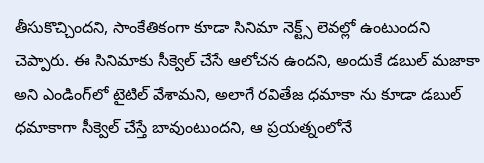తీసుకొచ్చిందని, సాంకేతికంగా కూడా సినిమా నెక్ట్స్‌ లెవల్లో ఉంటుందని  చెప్పారు. ఈ సినిమాకు సీక్వెల్‌ చేసే ఆలోచన ఉందని, అందుకే డబుల్‌ మజాకా  అని ఎండింగ్‌లో టైటిల్‌ వేశామని, అలాగే రవితేజ ధమాకా ను కూడా డబుల్‌ ధమాకాగా సీక్వెల్‌ చేస్తే బావుంటుందని, ఆ ప్రయత్నంలోనే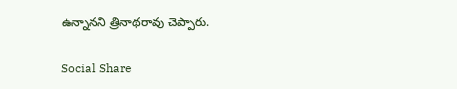ఉన్నానని త్రినాథరావు చెప్పారు.

Social Share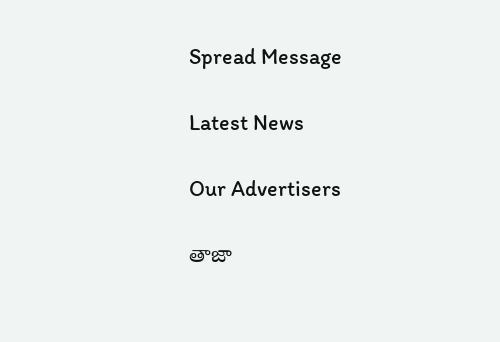Spread Message

Latest News

Our Advertisers

తాజా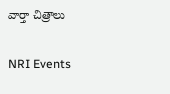వార్తా చిత్రాలు

NRI Events